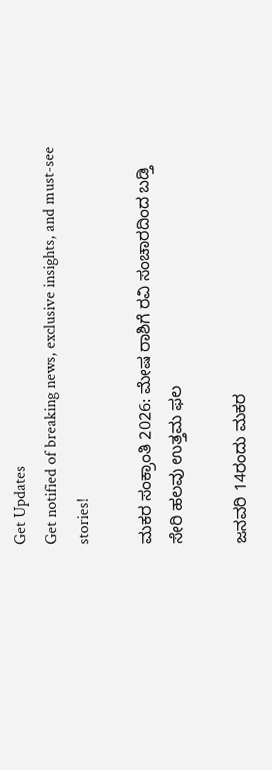Get Updates
Get notified of breaking news, exclusive insights, and must-see stories!

ಮಕರ ಸಂಕ್ರಾಂತಿ 2026: ಮೇಷ ರಾಶಿಗೆ ರವಿ ಸಂಚಾರದಿಂದ ಬಡ್ತಿ ಸೇರಿ ಹಲವು ಉತ್ತಮ ಫಲ

ಜನವರಿ 14ರಂದು ಮಕರ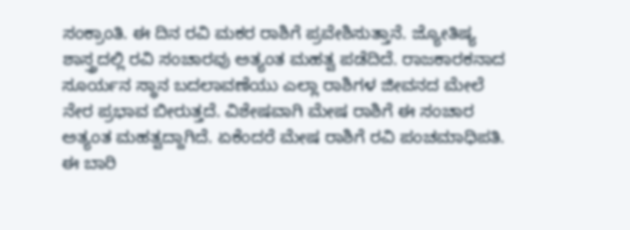ಸಂಕ್ರಾಂತಿ. ಈ ದಿನ ರವಿ ಮಕರ ರಾಶಿಗೆ ಪ್ರವೇಶಿಸುತ್ತಾನೆ. ಜ್ಯೋತಿಷ್ಯ ಶಾಸ್ತ್ರದಲ್ಲಿ ರವಿ ಸಂಚಾರವು ಅತ್ಯಂತ ಮಹತ್ವ ಪಡೆದಿದೆ. ರಾಜಕಾರಕನಾದ ಸೂರ್ಯನ ಸ್ಥಾನ ಬದಲಾವಣೆಯು ಎಲ್ಲಾ ರಾಶಿಗಳ ಜೀವನದ ಮೇಲೆ ನೇರ ಪ್ರಭಾವ ಬೀರುತ್ತದೆ. ವಿಶೇಷವಾಗಿ ಮೇಷ ರಾಶಿಗೆ ಈ ಸಂಚಾರ ಅತ್ಯಂತ ಮಹತ್ವದ್ದಾಗಿದೆ. ಏಕೆಂದರೆ ಮೇಷ ರಾಶಿಗೆ ರವಿ ಪಂಚಮಾಧಿಪತಿ. ಈ ಬಾರಿ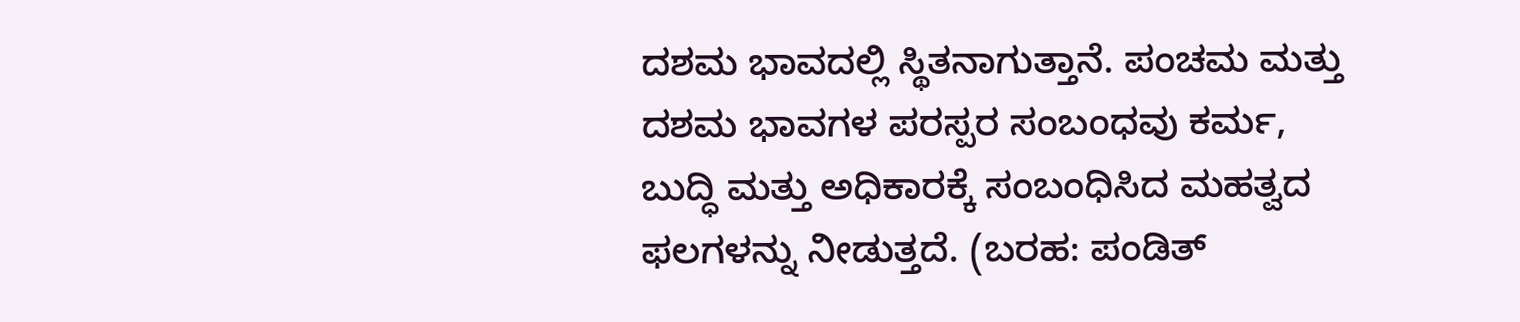ದಶಮ ಭಾವದಲ್ಲಿ ಸ್ಥಿತನಾಗುತ್ತಾನೆ. ಪಂಚಮ ಮತ್ತು ದಶಮ ಭಾವಗಳ ಪರಸ್ಪರ ಸಂಬಂಧವು ಕರ್ಮ, ಬುದ್ಧಿ ಮತ್ತು ಅಧಿಕಾರಕ್ಕೆ ಸಂಬಂಧಿಸಿದ ಮಹತ್ವದ ಫಲಗಳನ್ನು ನೀಡುತ್ತದೆ. (ಬರಹ: ಪಂಡಿತ್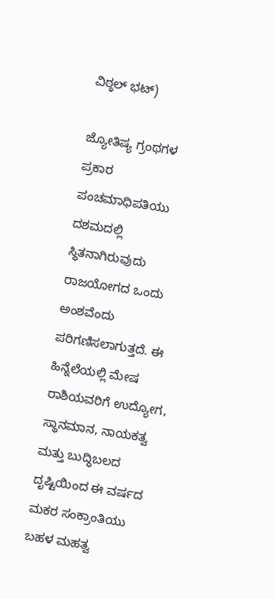ವಿಠ್ಠಲ್ ಭಟ್)

ಜ್ಯೋತಿಷ್ಯ ಗ್ರಂಥಗಳ ಪ್ರಕಾರ ಪಂಚಮಾಧಿಪತಿಯು ದಶಮದಲ್ಲಿ ಸ್ಥಿತನಾಗಿರುವುದು ರಾಜಯೋಗದ ಒಂದು ಅಂಶವೆಂದು ಪರಿಗಣಿಸಲಾಗುತ್ತದೆ. ಈ ಹಿನ್ನೆಲೆಯಲ್ಲಿ ಮೇಷ ರಾಶಿಯವರಿಗೆ ಉದ್ಯೋಗ, ಸ್ಥಾನಮಾನ, ನಾಯಕತ್ವ ಮತ್ತು ಬುದ್ಧಿಬಲದ ದೃಷ್ಟಿಯಿಂದ ಈ ವರ್ಷದ ಮಕರ ಸಂಕ್ರಾಂತಿಯು ಬಹಳ ಮಹತ್ವ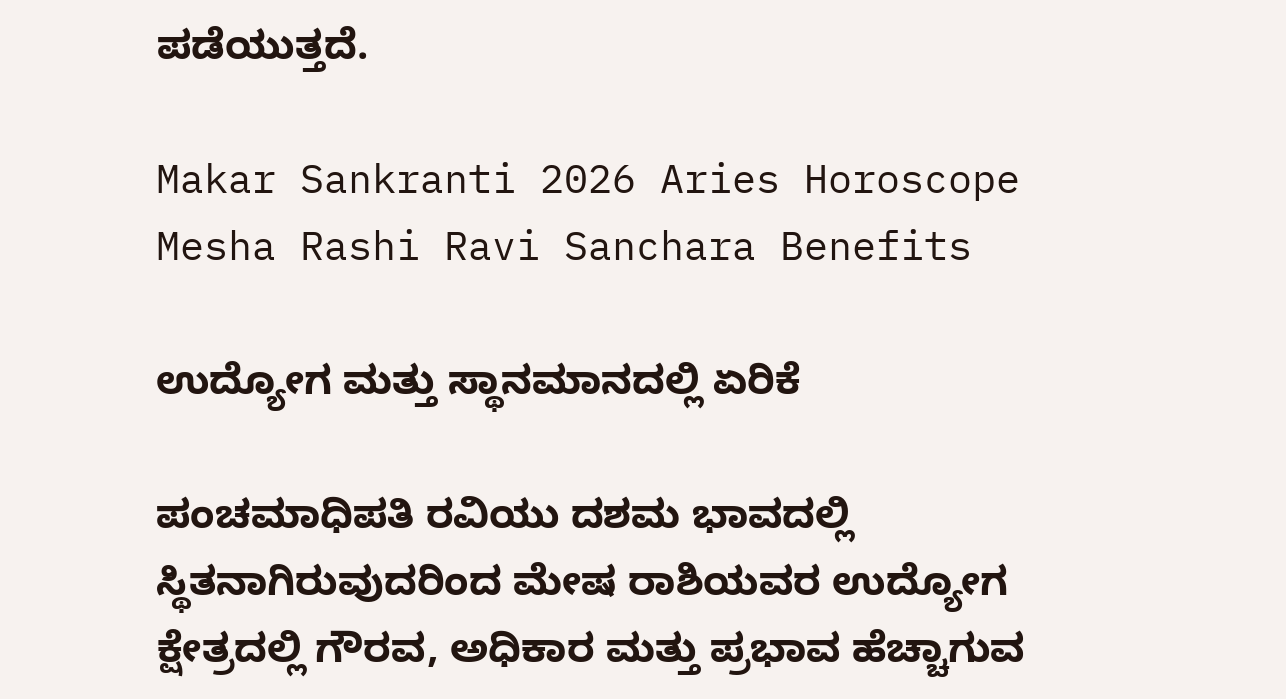ಪಡೆಯುತ್ತದೆ.

Makar Sankranti 2026 Aries Horoscope Mesha Rashi Ravi Sanchara Benefits

ಉದ್ಯೋಗ ಮತ್ತು ಸ್ಥಾನಮಾನದಲ್ಲಿ ಏರಿಕೆ

ಪಂಚಮಾಧಿಪತಿ ರವಿಯು ದಶಮ ಭಾವದಲ್ಲಿ ಸ್ಥಿತನಾಗಿರುವುದರಿಂದ ಮೇಷ ರಾಶಿಯವರ ಉದ್ಯೋಗ ಕ್ಷೇತ್ರದಲ್ಲಿ ಗೌರವ, ಅಧಿಕಾರ ಮತ್ತು ಪ್ರಭಾವ ಹೆಚ್ಚಾಗುವ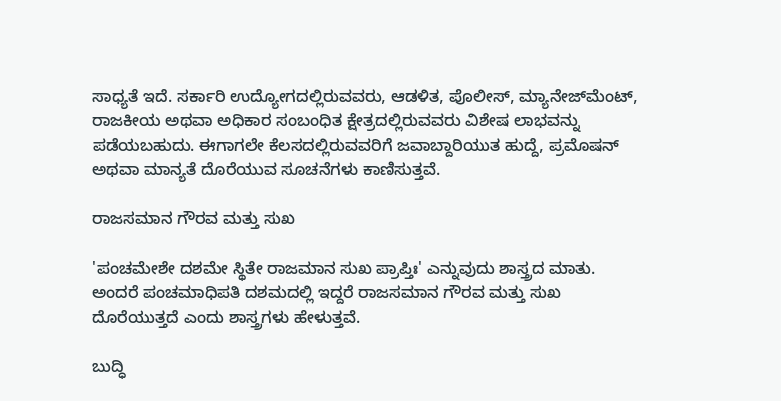ಸಾಧ್ಯತೆ ಇದೆ. ಸರ್ಕಾರಿ ಉದ್ಯೋಗದಲ್ಲಿರುವವರು, ಆಡಳಿತ, ಪೊಲೀಸ್, ಮ್ಯಾನೇಜ್‌ಮೆಂಟ್, ರಾಜಕೀಯ ಅಥವಾ ಅಧಿಕಾರ ಸಂಬಂಧಿತ ಕ್ಷೇತ್ರದಲ್ಲಿರುವವರು ವಿಶೇಷ ಲಾಭವನ್ನು ಪಡೆಯಬಹುದು. ಈಗಾಗಲೇ ಕೆಲಸದಲ್ಲಿರುವವರಿಗೆ ಜವಾಬ್ದಾರಿಯುತ ಹುದ್ದೆ, ಪ್ರಮೊಷನ್ ಅಥವಾ ಮಾನ್ಯತೆ ದೊರೆಯುವ ಸೂಚನೆಗಳು ಕಾಣಿಸುತ್ತವೆ.

ರಾಜಸಮಾನ ಗೌರವ ಮತ್ತು ಸುಖ

'ಪಂಚಮೇಶೇ ದಶಮೇ ಸ್ಥಿತೇ ರಾಜಮಾನ ಸುಖ ಪ್ರಾಪ್ತಿಃ' ಎನ್ನುವುದು ಶಾಸ್ತ್ರದ ಮಾತು.
ಅಂದರೆ ಪಂಚಮಾಧಿಪತಿ ದಶಮದಲ್ಲಿ ಇದ್ದರೆ ರಾಜಸಮಾನ ಗೌರವ ಮತ್ತು ಸುಖ ದೊರೆಯುತ್ತದೆ ಎಂದು ಶಾಸ್ತ್ರಗಳು ಹೇಳುತ್ತವೆ.

ಬುದ್ಧಿ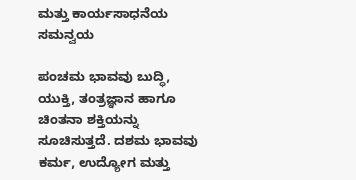ಮತ್ತು ಕಾರ್ಯಸಾಧನೆಯ ಸಮನ್ವಯ

ಪಂಚಮ ಭಾವವು ಬುದ್ಧಿ, ಯುಕ್ತಿ, ತಂತ್ರಜ್ಞಾನ ಹಾಗೂ ಚಿಂತನಾ ಶಕ್ತಿಯನ್ನು ಸೂಚಿಸುತ್ತದೆ. ದಶಮ ಭಾವವು ಕರ್ಮ, ಉದ್ಯೋಗ ಮತ್ತು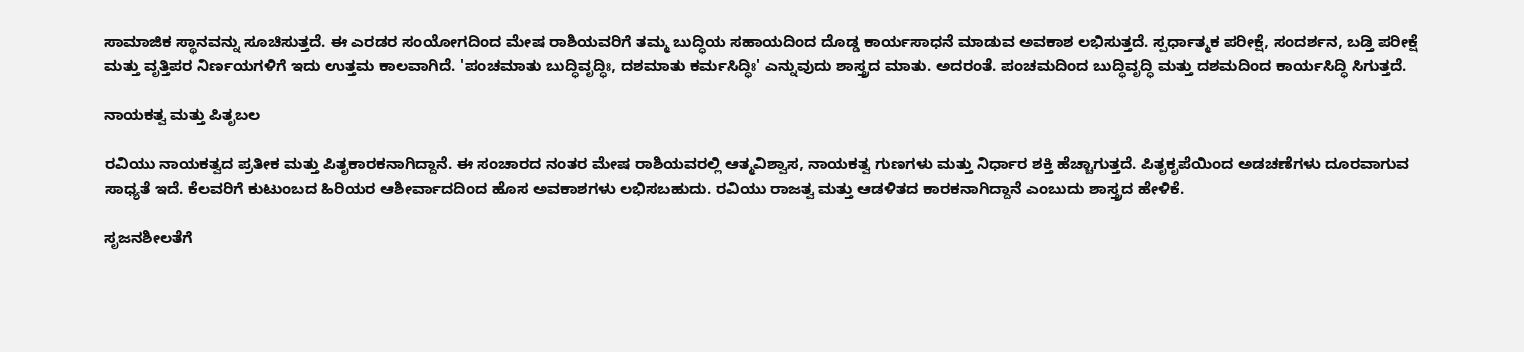ಸಾಮಾಜಿಕ ಸ್ಥಾನವನ್ನು ಸೂಚಿಸುತ್ತದೆ. ಈ ಎರಡರ ಸಂಯೋಗದಿಂದ ಮೇಷ ರಾಶಿಯವರಿಗೆ ತಮ್ಮ ಬುದ್ಧಿಯ ಸಹಾಯದಿಂದ ದೊಡ್ಡ ಕಾರ್ಯಸಾಧನೆ ಮಾಡುವ ಅವಕಾಶ ಲಭಿಸುತ್ತದೆ. ಸ್ಪರ್ಧಾತ್ಮಕ ಪರೀಕ್ಷೆ, ಸಂದರ್ಶನ, ಬಡ್ತಿ ಪರೀಕ್ಷೆ ಮತ್ತು ವೃತ್ತಿಪರ ನಿರ್ಣಯಗಳಿಗೆ ಇದು ಉತ್ತಮ ಕಾಲವಾಗಿದೆ. 'ಪಂಚಮಾತು ಬುದ್ಧಿವೃದ್ಧಿಃ, ದಶಮಾತು ಕರ್ಮಸಿದ್ಧಿಃ' ಎನ್ನುವುದು ಶಾಸ್ತ್ರದ ಮಾತು. ಅದರಂತೆ. ಪಂಚಮದಿಂದ ಬುದ್ಧಿವೃದ್ಧಿ ಮತ್ತು ದಶಮದಿಂದ ಕಾರ್ಯಸಿದ್ಧಿ ಸಿಗುತ್ತದೆ.

ನಾಯಕತ್ವ ಮತ್ತು ಪಿತೃಬಲ

ರವಿಯು ನಾಯಕತ್ವದ ಪ್ರತೀಕ ಮತ್ತು ಪಿತೃಕಾರಕನಾಗಿದ್ದಾನೆ. ಈ ಸಂಚಾರದ ನಂತರ ಮೇಷ ರಾಶಿಯವರಲ್ಲಿ ಆತ್ಮವಿಶ್ವಾಸ, ನಾಯಕತ್ವ ಗುಣಗಳು ಮತ್ತು ನಿರ್ಧಾರ ಶಕ್ತಿ ಹೆಚ್ಚಾಗುತ್ತದೆ. ಪಿತೃಕೃಪೆಯಿಂದ ಅಡಚಣೆಗಳು ದೂರವಾಗುವ ಸಾಧ್ಯತೆ ಇದೆ. ಕೆಲವರಿಗೆ ಕುಟುಂಬದ ಹಿರಿಯರ ಆಶೀರ್ವಾದದಿಂದ ಹೊಸ ಅವಕಾಶಗಳು ಲಭಿಸಬಹುದು. ರವಿಯು ರಾಜತ್ವ ಮತ್ತು ಆಡಳಿತದ ಕಾರಕನಾಗಿದ್ದಾನೆ ಎಂಬುದು ಶಾಸ್ತ್ರದ ಹೇಳಿಕೆ.

ಸೃಜನಶೀಲತೆಗೆ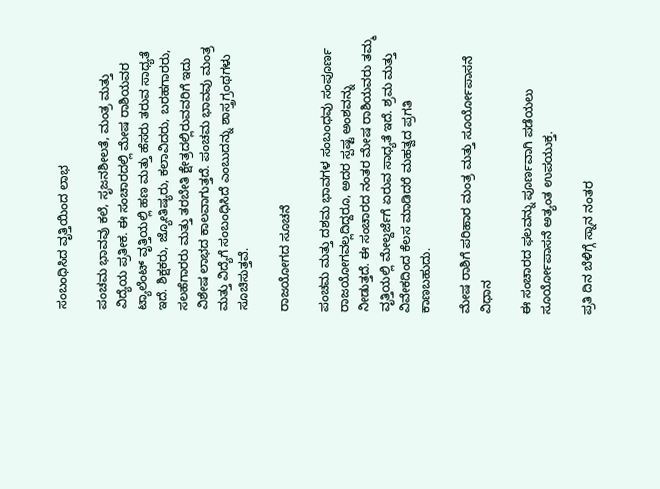ಸಂಬಂಧಿಸಿದ ವೃತ್ತಿಯಿಂದ ಲಾಭ

ಪಂಚಮ ಭಾವವು ಕಲೆ, ಸೃಜನಶೀಲತೆ, ಮಂತ್ರ ಮತ್ತು ವಿದ್ಯೆಯ ಪ್ರತೀಕ. ಈ ಸಂಚಾರದಲ್ಲಿ ಮೇಷ ರಾಶಿಯವರ ಟ್ಯಾಲೆಂಟ್ ವೃತ್ತಿಯಲ್ಲಿ ಹಣ ಮತ್ತು ಹೆಸರು ತರುವ ಸಾಧ್ಯತೆ ಇದೆ. ಶಿಕ್ಷಕರು, ಜ್ಯೋತಿಷ್ಯರು, ಕಲಾವಿದರು, ಬರಹಗಾರರು, ಸಲಹೆಗಾರರು ಮತ್ತು ತರಬೇತಿ ಕ್ಷೇತ್ರದಲ್ಲಿರುವವರಿಗೆ ಇದು ವಿಶೇಷ ಲಾಭದ ಕಾಲವಾಗುತ್ತದೆ. ಪಂಚಮ ಭಾವವು ಮಂತ್ರ ಮತ್ತು ವಿದ್ಯೆಗೆ ಸಂಬಂಧಿಸಿದೆ ಎಂಬುದನ್ನು ಶಾಸ್ತ್ರಗ್ರಂಥಗಳು ಸೂಚಿಸುತ್ತವೆ.

ರಾಜಯೋಗದ ಸೂಚನೆ

ಪಂಚಮ ಮತ್ತು ದಶಮ ಭಾವಗಳ ಸಂಬಂಧವು ಸಂಪೂರ್ಣ ರಾಜಯೋಗವಲ್ಲದಿದ್ದರೂ, ಅದರ ಸ್ಪಷ್ಟ ಅಂಶವನ್ನು ನೀಡುತ್ತದೆ. ಈ ಸಂಚಾರದ ನಂತರ ಮೇಷ ರಾಶಿಯವರು ತಮ್ಮ ವೃತ್ತಿಯಲ್ಲಿ ಮೇಲ್ದರ್ಜೆಗೆ ಏರುವ ಸಾಧ್ಯತೆ ಇದೆ. ಶ್ರಮ ಮತ್ತು ವಿವೇಕದಿಂದ ಕೆಲಸ ಮಾಡಿದರೆ ಮಹತ್ವದ ಪ್ರಗತಿ ಕಾಣಬಹುದು.

ಮೇಷ ರಾಶಿಗೆ ಪರಿಹಾರ ಮಂತ್ರ ಮತ್ತು ಸೂರ್ಯೋಪಾಸನೆ ವಿಧಾನ

ಈ ಸಂಚಾರದ ಫಲವನ್ನು ಪೂರ್ಣವಾಗಿ ಪಡೆಯಲು ಸೂರ್ಯೋಪಾಸನೆ ಅತ್ಯಂತ ಉಪಯುಕ್ತ.

ಪ್ರತಿ ದಿನ ಬೆಳಿಗ್ಗೆ ಸ್ನಾನ ನಂತರ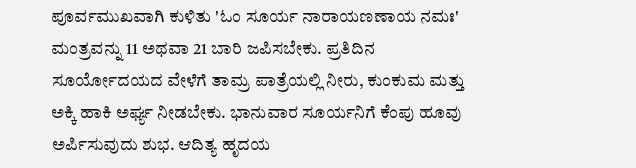ಪೂರ್ವಮುಖವಾಗಿ ಕುಳಿತು 'ಓಂ ಸೂರ್ಯ ನಾರಾಯಣಣಾಯ ನಮಃ' ಮಂತ್ರವನ್ನು 11 ಅಥವಾ 21 ಬಾರಿ ಜಪಿಸಬೇಕು. ಪ್ರತಿದಿನ ಸೂರ್ಯೋದಯದ ವೇಳೆಗೆ ತಾಮ್ರ ಪಾತ್ರೆಯಲ್ಲಿ ನೀರು, ಕುಂಕುಮ ಮತ್ತು ಅಕ್ಕಿ ಹಾಕಿ ಅರ್ಘ್ಯ ನೀಡಬೇಕು. ಭಾನುವಾರ ಸೂರ್ಯನಿಗೆ ಕೆಂಪು ಹೂವು ಅರ್ಪಿಸುವುದು ಶುಭ. ಆದಿತ್ಯ ಹೃದಯ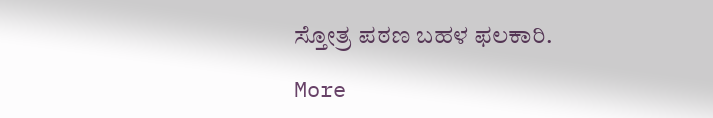ಸ್ತೋತ್ರ ಪಠಣ ಬಹಳ ಫಲಕಾರಿ.

More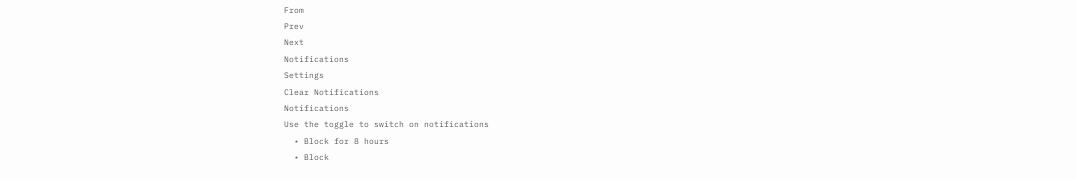From
Prev
Next
Notifications
Settings
Clear Notifications
Notifications
Use the toggle to switch on notifications
  • Block for 8 hours
  • Block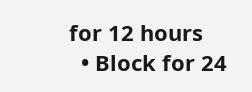for 12 hours
  • Block for 24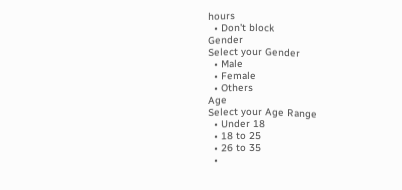hours
  • Don't block
Gender
Select your Gender
  • Male
  • Female
  • Others
Age
Select your Age Range
  • Under 18
  • 18 to 25
  • 26 to 35
  •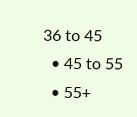36 to 45
  • 45 to 55
  • 55+